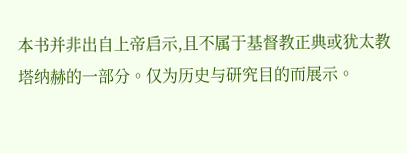本书并非出自上帝启示,且不属于基督教正典或犹太教塔纳赫的一部分。仅为历史与研究目的而展示。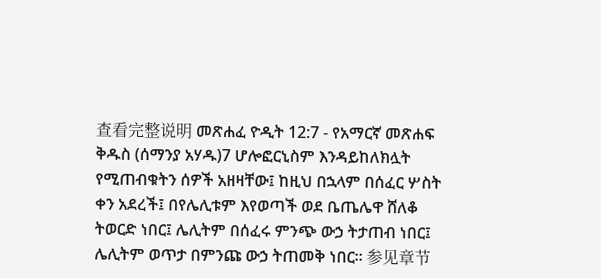查看完整说明 መጽሐፈ ዮዲት 12:7 - የአማርኛ መጽሐፍ ቅዱስ (ሰማንያ አሃዱ)7 ሆሎፎርኒስም እንዳይከለክሏት የሚጠብቁትን ሰዎች አዘዛቸው፤ ከዚህ በኋላም በሰፈር ሦስት ቀን አደረች፤ በየሌሊቱም እየወጣች ወደ ቤጤሌዋ ሸለቆ ትወርድ ነበር፤ ሌሊትም በሰፈሩ ምንጭ ውኃ ትታጠብ ነበር፤ ሌሊትም ወጥታ በምንጩ ውኃ ትጠመቅ ነበር። 参见章节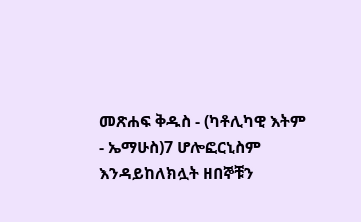መጽሐፍ ቅዱስ - (ካቶሊካዊ እትም - ኤማሁስ)7 ሆሎፎርኒስም እንዳይከለክሏት ዘበኞቹን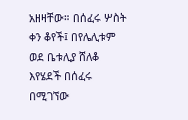አዘዛቸው። በሰፈሩ ሦስት ቀን ቆየች፤ በየሌሊቱም ወደ ቤቱሊያ ሸለቆ እየሄደች በሰፈሩ በሚገኘው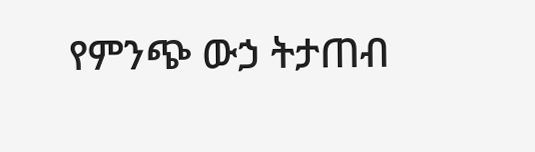የምንጭ ውኃ ትታጠብ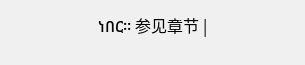ነበር። 参见章节 |